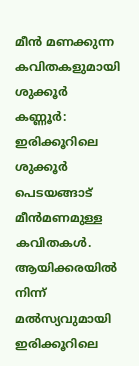മീന്‍ മണക്കുന്ന കവിതകളുമായി ശുക്കൂര്‍
കണ്ണൂര്‍: ഇരിക്കൂറിലെ ശുക്കൂര്‍ പെടയങ്ങാട്‌ മീന്‍മണമുള്ള
കവിതകള്‍. ആയിക്കരയില്‍ നിന്ന്‌ മല്‍സ്യവുമായി ഇരിക്കൂറിലെ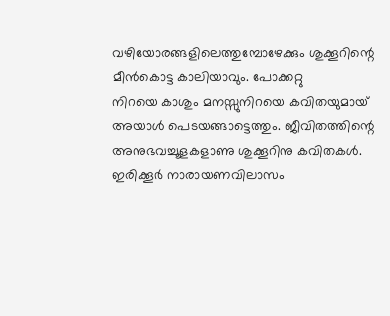വഴിയോരങ്ങളിലെത്തുമ്പോഴേക്കും ശുക്കൂറിന്റെ മീന്‍കൊട്ട കാലിയാവും. പോക്കറ്റു
നിറയെ കാശും മനസ്സുനിറയെ കവിതയുമായ്‌ അയാള്‍ പെടയങ്ങാട്ടെത്തും. ജീവിതത്തിന്റെ
അനുഭവച്ചൂളകളാണു ശുക്കൂറിനു കവിതകള്‍. ഇരിക്കൂര്‍ നാരായണവിലാസം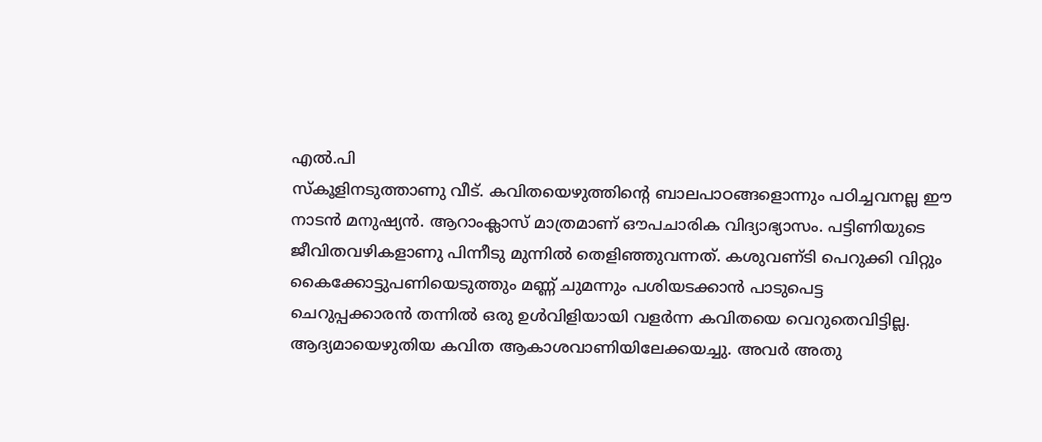എല്‍.പി
സ്‌കൂളിനടുത്താണു വീട്‌. കവിതയെഴുത്തിന്റെ ബാലപാഠങ്ങളൊന്നും പഠിച്ചവനല്ല ഈ
നാടന്‍ മനുഷ്യന്‍. ആറാംക്ലാസ്‌ മാത്രമാണ്‌ ഔപചാരിക വിദ്യാഭ്യാസം. പട്ടിണിയുടെ
ജീവിതവഴികളാണു പിന്നീടു മുന്നില്‍ തെളിഞ്ഞുവന്നത്‌. കശുവണ്‌ടി പെറുക്കി വിറ്റും
കൈക്കോട്ടുപണിയെടുത്തും മണ്ണ്‌ ചുമന്നും പശിയടക്കാന്‍ പാടുപെട്ട
ചെറുപ്പക്കാരന്‍ തന്നില്‍ ഒരു ഉള്‍വിളിയായി വളര്‍ന്ന കവിതയെ വെറുതെവിട്ടില്ല.
ആദ്യമായെഴുതിയ കവിത ആകാശവാണിയിലേക്കയച്ചു. അവര്‍ അതു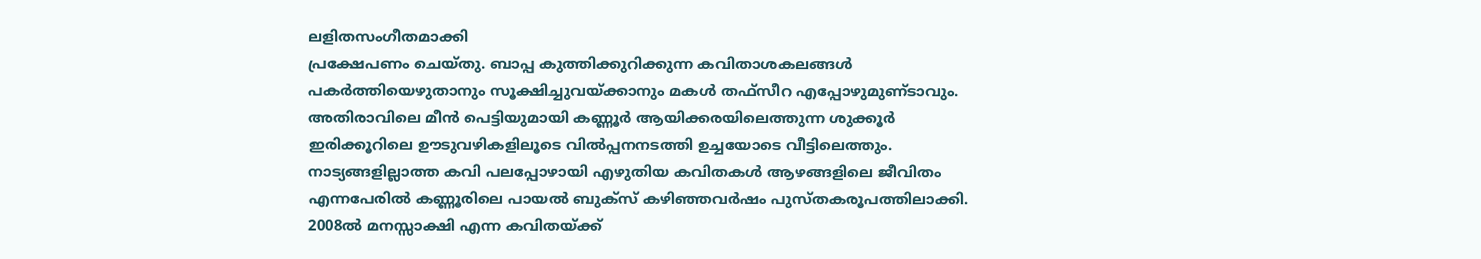ലളിതസംഗീതമാക്കി
പ്രക്ഷേപണം ചെയ്‌തു. ബാപ്പ കുത്തിക്കുറിക്കുന്ന കവിതാശകലങ്ങള്‍
പകര്‍ത്തിയെഴുതാനും സൂക്ഷിച്ചുവയ്‌ക്കാനും മകള്‍ തഫ്‌സീറ എപ്പോഴുമുണ്‌ടാവും.
അതിരാവിലെ മീന്‍ പെട്ടിയുമായി കണ്ണൂര്‍ ആയിക്കരയിലെത്തുന്ന ശുക്കൂര്‍
ഇരിക്കൂറിലെ ഊടുവഴികളിലൂടെ വില്‍പ്പനനടത്തി ഉച്ചയോടെ വീട്ടിലെത്തും.
നാട്യങ്ങളില്ലാത്ത കവി പലപ്പോഴായി എഴുതിയ കവിതകള്‍ ആഴങ്ങളിലെ ജീവിതം
എന്നപേരില്‍ കണ്ണൂരിലെ പായല്‍ ബുക്‌സ്‌ കഴിഞ്ഞവര്‍ഷം പുസ്‌തകരൂപത്തിലാക്കി.
2008ല്‍ മനസ്സാക്ഷി എന്ന കവിതയ്‌ക്ക്‌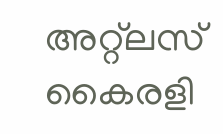അറ്റ്‌ലസ്‌ കൈരളി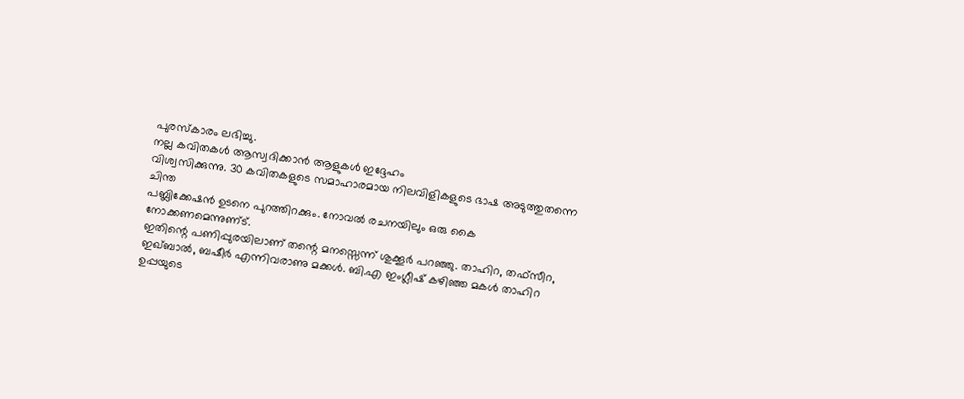പുരസ്‌കാരം ലഭിച്ചു.
നല്ല കവിതകള്‍ ആസ്വദിക്കാന്‍ ആളുകള്‍ ഇദ്ദേഹം
വിശ്വസിക്കുന്നു. 30 കവിതകളുടെ സമാഹാരമായ നിലവിളികളുടെ ഭാഷ അടുത്തുതന്നെ ചിന്ത
പബ്ലിക്കേഷന്‍ ഉടനെ പുറത്തിറക്കും. നോവല്‍ രചനയിലും ഒരു കൈ നോക്കണമെന്നുണ്‌ട്‌.
ഇതിന്റെ പണിപ്പുരയിലാണ്‌ തന്റെ മനസ്സെന്ന്‌ ശുക്കൂര്‍ പറഞ്ഞു. താഹിറ, തഫ്‌സീറ,
ഇഖ്‌ബാല്‍, ബഷീര്‍ എന്നിവരാണു മക്കള്‍. ബി.എ ഇംഗ്ലീഷ്‌ കഴിഞ്ഞ മകള്‍ താഹിറ
ഉപ്പയുടെ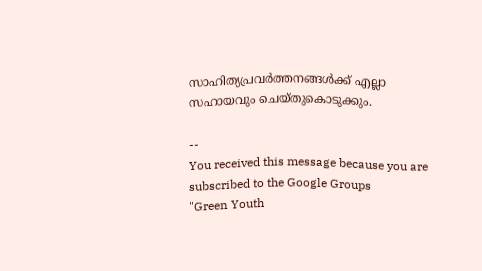സാഹിത്യപ്രവര്‍ത്തനങ്ങള്‍ക്ക്‌ എല്ലാ സഹായവും ചെയ്‌തുകൊടുക്കും.

--
You received this message because you are subscribed to the Google Groups
"Green Youth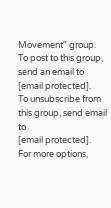Movement" group.
To post to this group, send an email to [email protected].
To unsubscribe from this group, send email to
[email protected].
For more options,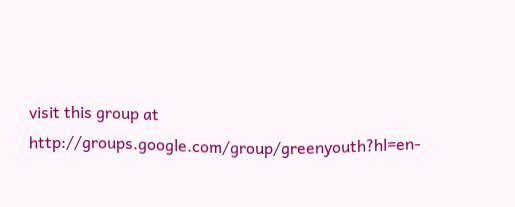visit this group at
http://groups.google.com/group/greenyouth?hl=en-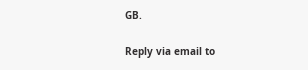GB.

Reply via email to